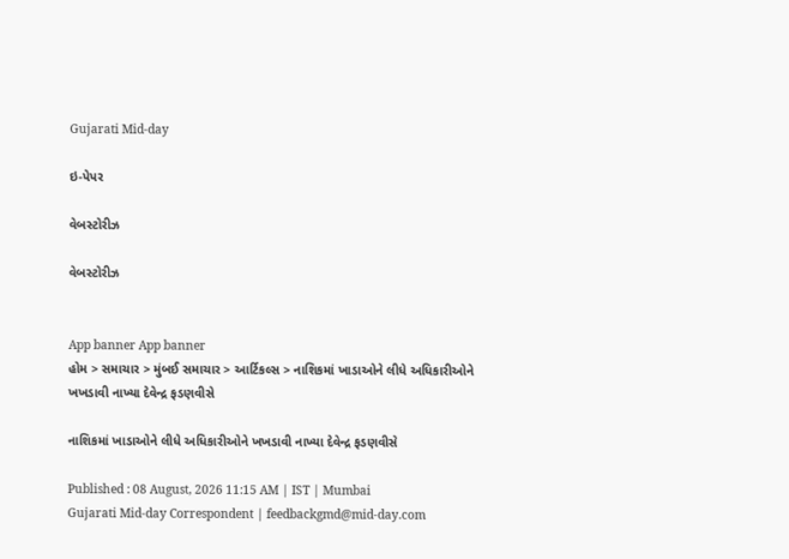Gujarati Mid-day

ઇ-પેપર

વેબસ્ટોરીઝ

વેબસ્ટોરીઝ


App banner App banner
હોમ > સમાચાર > મુંબઈ સમાચાર > આર્ટિકલ્સ > નાશિકમાં ખાડાઓને લીધે અધિકારીઓને ખખડાવી નાખ્યા દેવેન્દ્ર ફડણવીસે

નાશિકમાં ખાડાઓને લીધે અધિકારીઓને ખખડાવી નાખ્યા દેવેન્દ્ર ફડણવીસે

Published : 08 August, 2026 11:15 AM | IST | Mumbai
Gujarati Mid-day Correspondent | feedbackgmd@mid-day.com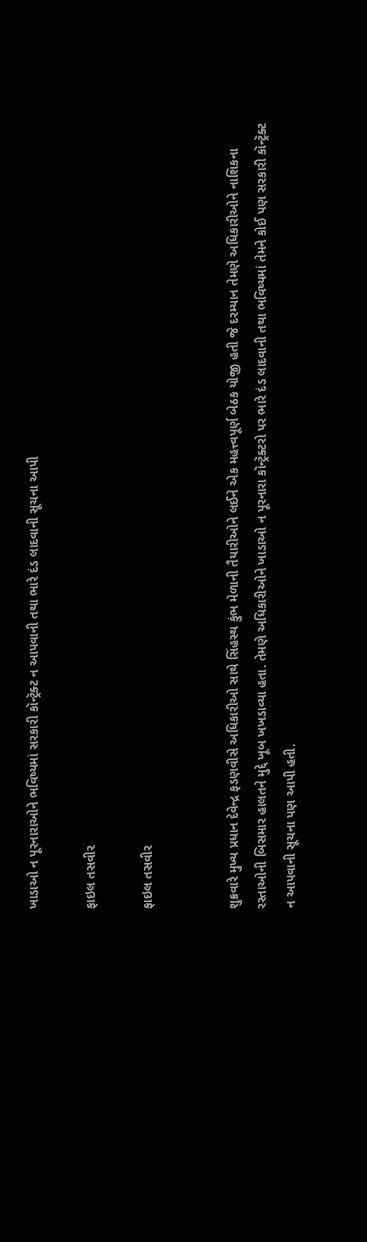ખાડાઓ ન પૂરનારાઓને ભવિષ્યમાં સરકારી કૉન્ટ્રૅક્ટ ન આપવાની તથા ભારે દંડ લાદવાની સૂચના આપી

ફાઇલ તસવીર

ફાઇલ તસવીર


શુક્રવારે મુખ્ય પ્રધાન દેવેન્દ્ર ફડણવીસે અધિકારીઓ સાથે સિંહસ્થ કુંભ મેળાની તૈયારીઓને લઈને એક મહત્ત્વપૂર્ણ બેઠક યોજી હતી જે દરમ્યાન તેમણે અધિકારીઓને નાશિકના રસ્તાઓની બિસમાર હાલતને મુદ્દે ખૂબ ખખડાવ્યા હતા. તેમણે અધિકારીઓને ખાડાઓ ન પૂરનારા કૉન્ટ્રૅક્ટરો પર ભારે દંડ લાદવાની તથા ભવિષ્યમાં તેમને કોઈ પણ સરકારી કૉન્ટ્રૅક્ટ ન આપવાની સૂચના પણ આપી હતી.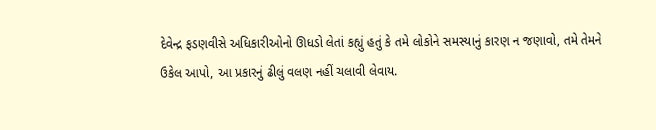દેવેન્દ્ર ફડણવીસે અધિકારીઓનો ઊધડો લેતાં કહ્યું હતું કે તમે લોકોને સમસ્યાનું કારણ ન જણાવો, તમે તેમને ઉકેલ આપો, આ પ્રકારનું ઢીલું વલણ નહીં ચલાવી લેવાય.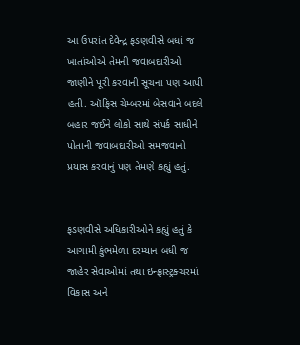આ ઉપરાંત દેવેન્દ્ર ફડણવીસે બધાં જ ખાતાંઓએ તેમની જવાબદારીઓ જાણીને પૂરી કરવાની સૂચના પણ આપી હતી. ઑફિસ ચેમ્બરમાં બેસવાને બદલે બહાર જઈને લોકો સાથે સંપર્ક સાધીને પોતાની જવાબદારીઓ સમજવાનો પ્રયાસ કરવાનું પણ તેમણે કહ્યું હતું.


ફડણવીસે અધિકારીઓને કહ્યું હતું કે આગામી કુંભમેળા દરમ્યાન બધી જ જાહેર સેવાઓમાં તથા ઇન્ફ્રાસ્ટ્રક્ચરમાં વિકાસ અને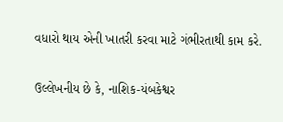વધારો થાય એની ખાતરી કરવા માટે ગંભીરતાથી કામ કરે.

ઉલ્લેખનીય છે કે, નાશિક-યંબકેશ્વર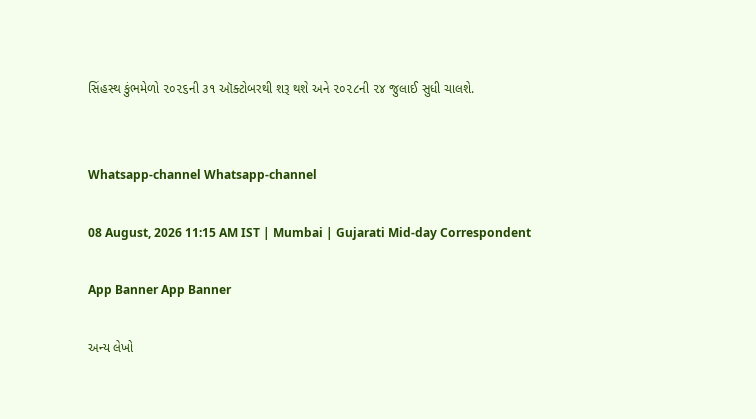સિંહસ્થ કુંભમેળો ૨૦૨૬ની ૩૧ ઑક્ટોબરથી શરૂ થશે અને ૨૦૨૮ની ૨૪ જુલાઈ સુધી ચાલશે.


Whatsapp-channel Whatsapp-channel

08 August, 2026 11:15 AM IST | Mumbai | Gujarati Mid-day Correspondent

App Banner App Banner

અન્ય લેખો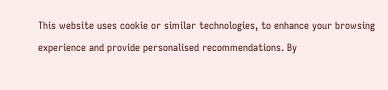This website uses cookie or similar technologies, to enhance your browsing experience and provide personalised recommendations. By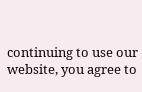continuing to use our website, you agree to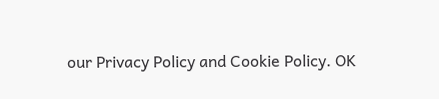our Privacy Policy and Cookie Policy. OK